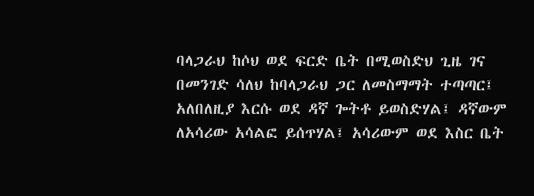ባላጋራህ ከሶህ ወደ ፍርድ ቤት በሚወስድህ ጊዜ ገና በመንገድ ሳለህ ከባላጋራህ ጋር ለመስማማት ተጣጣር፤ አለበለዚያ እርሱ ወደ ዳኛ ጐትቶ ይወስድሃል፤ ዳኛውም ለአሳሪው አሳልፎ ይሰጥሃል፤ አሳሪውም ወደ እስር ቤት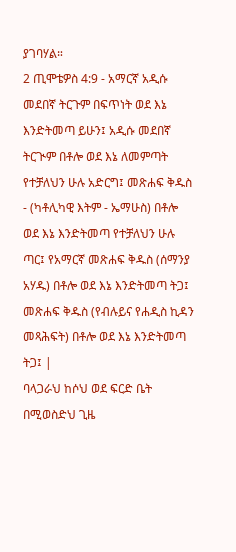ያገባሃል።
2 ጢሞቴዎስ 4:9 - አማርኛ አዲሱ መደበኛ ትርጉም በፍጥነት ወደ እኔ እንድትመጣ ይሁን፤ አዲሱ መደበኛ ትርጒም በቶሎ ወደ እኔ ለመምጣት የተቻለህን ሁሉ አድርግ፤ መጽሐፍ ቅዱስ - (ካቶሊካዊ እትም - ኤማሁስ) በቶሎ ወደ እኔ እንድትመጣ የተቻለህን ሁሉ ጣር፤ የአማርኛ መጽሐፍ ቅዱስ (ሰማንያ አሃዱ) በቶሎ ወደ እኔ እንድትመጣ ትጋ፤ መጽሐፍ ቅዱስ (የብሉይና የሐዲስ ኪዳን መጻሕፍት) በቶሎ ወደ እኔ እንድትመጣ ትጋ፤ |
ባላጋራህ ከሶህ ወደ ፍርድ ቤት በሚወስድህ ጊዜ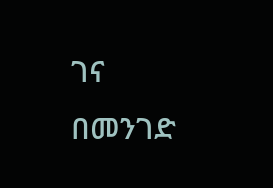ገና በመንገድ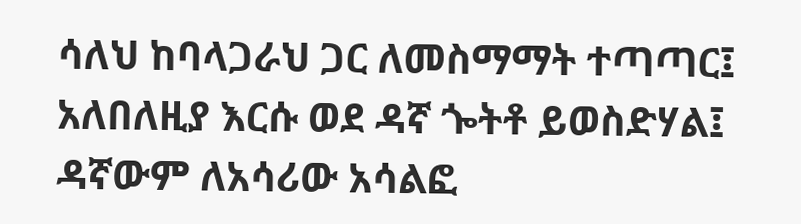ሳለህ ከባላጋራህ ጋር ለመስማማት ተጣጣር፤ አለበለዚያ እርሱ ወደ ዳኛ ጐትቶ ይወስድሃል፤ ዳኛውም ለአሳሪው አሳልፎ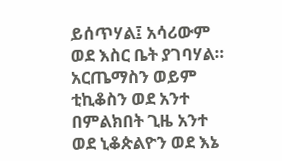ይሰጥሃል፤ አሳሪውም ወደ እስር ቤት ያገባሃል።
አርጤማስን ወይም ቲኪቆስን ወደ አንተ በምልክበት ጊዜ አንተ ወደ ኒቆጵልዮን ወደ እኔ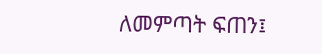ለመምጣት ፍጠን፤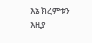እኔ ክረምቱን እዚያ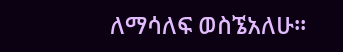ለማሳለፍ ወስኜአለሁ።